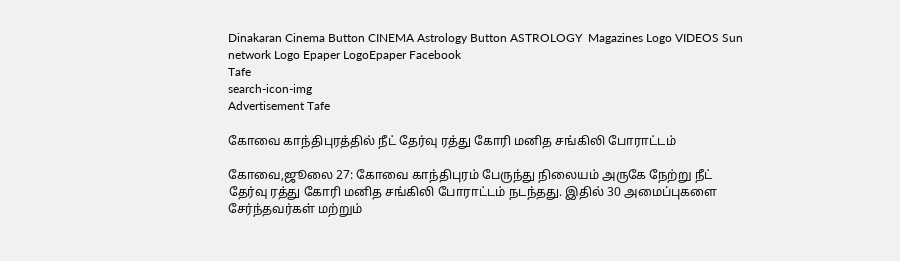Dinakaran Cinema Button CINEMA Astrology Button ASTROLOGY  Magazines Logo VIDEOS Sun network Logo Epaper LogoEpaper Facebook
Tafe
search-icon-img
Advertisement Tafe

கோவை காந்திபுரத்தில் நீட் தேர்வு ரத்து கோரி மனித சங்கிலி போராட்டம்

கோவை,ஜூலை 27: கோவை காந்திபுரம் பேருந்து நிலையம் அருகே நேற்று நீட் தேர்வு ரத்து கோரி மனித சங்கிலி போராட்டம் நடந்தது. இதில் 30 அமைப்புகளை சேர்ந்தவர்கள் மற்றும்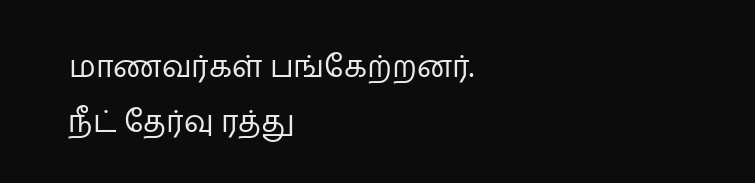மாணவர்கள் பங்கேற்றனர். நீட் தேர்வு ரத்து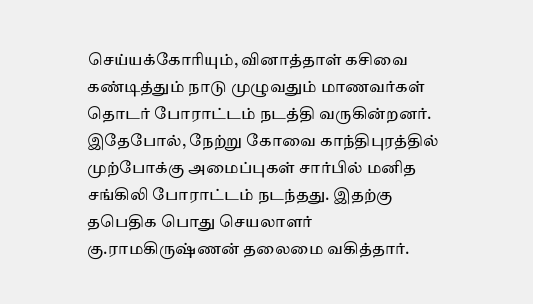செய்யக்கோரியும், வினாத்தாள் கசிவை கண்டித்தும் நாடு முழுவதும் மாணவர்கள் தொடர் போராட்டம் நடத்தி வருகின்றனர். இதேபோல், நேற்று கோவை காந்திபுரத்தில் முற்போக்கு அமைப்புகள் சார்பில் மனித சங்கிலி போராட்டம் நடந்தது. இதற்கு தபெதிக பொது செயலாளர் கு.ராமகிருஷ்ணன் தலைமை வகித்தார்.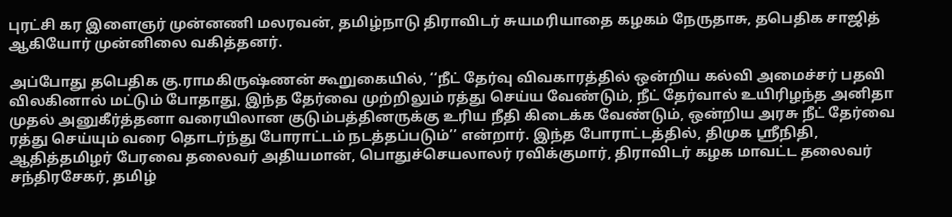புரட்சி கர இளைஞர் முன்னணி மலரவன், தமிழ்நாடு திராவிடர் சுயமரியாதை கழகம் நேருதாசு, தபெதிக சாஜித் ஆகியோர் முன்னிலை வகித்தனர்.

அப்போது தபெதிக கு.ராமகிருஷ்ணன் கூறுகையில், ‘‘நீட் தேர்வு விவகாரத்தில் ஒன்றிய கல்வி அமைச்சர் பதவி விலகினால் மட்டும் போதாது, இந்த தேர்வை முற்றிலும் ரத்து செய்ய வேண்டும், நீட் தேர்வால் உயிரிழந்த அனிதா முதல் அனுகீர்த்தனா வரையிலான குடும்பத்தினருக்கு உரிய நீதி கிடைக்க வேண்டும், ஒன்றிய அரசு நீட் தேர்வை ரத்து செய்யும் வரை தொடர்ந்து போராட்டம் நடத்தப்படும்’’ என்றார். இந்த போராட்டத்தில், திமுக ஸ்ரீநிதி, ஆதித்தமிழர் பேரவை தலைவர் அதியமான், பொதுச்செயலாலர் ரவிக்குமார், திராவிடர் கழக மாவட்ட தலைவர் சந்திரசேகர், தமிழ்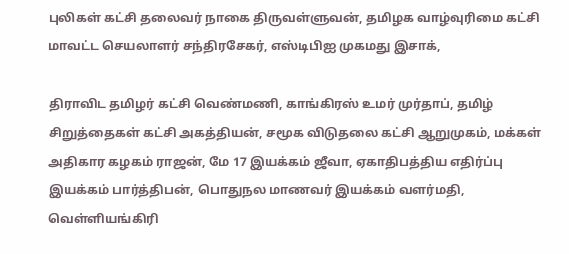புலிகள் கட்சி தலைவர் நாகை திருவள்ளுவன், தமிழக வாழ்வுரிமை கட்சி மாவட்ட செயலாளர் சந்திரசேகர், எஸ்டிபிஐ முகமது இசாக்,

திராவிட தமிழர் கட்சி வெண்மணி, காங்கிரஸ் உமர் முர்தாப், தமிழ் சிறுத்தைகள் கட்சி அகத்தியன், சமூக விடுதலை கட்சி ஆறுமுகம், மக்கள் அதிகார கழகம் ராஜன், மே 17 இயக்கம் ஜீவா, ஏகாதிபத்திய எதிர்ப்பு இயக்கம் பார்த்திபன், பொதுநல மாணவர் இயக்கம் வளர்மதி, வெள்ளியங்கிரி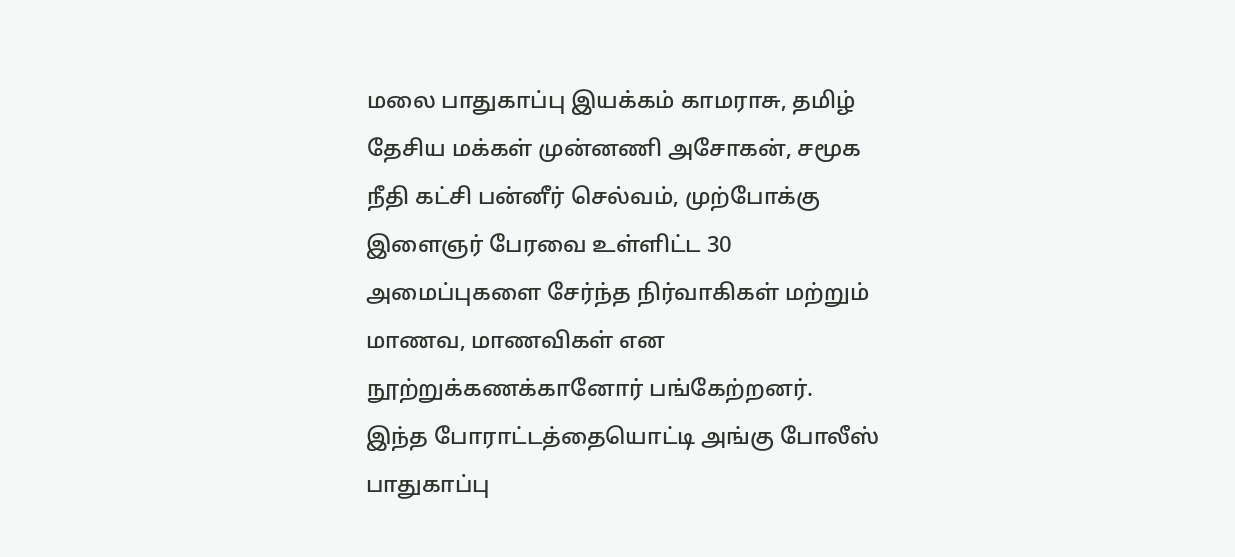மலை பாதுகாப்பு இயக்கம் காமராசு, தமிழ் தேசிய மக்கள் முன்னணி அசோகன், சமூக நீதி கட்சி பன்னீர் செல்வம், முற்போக்கு இளைஞர் பேரவை உள்ளிட்ட 30 அமைப்புகளை சேர்ந்த நிர்வாகிகள் மற்றும் மாணவ, மாணவிகள் என நூற்றுக்கணக்கானோர் பங்கேற்றனர். இந்த போராட்டத்தையொட்டி அங்கு போலீஸ் பாதுகாப்பு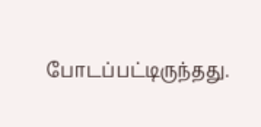போடப்பட்டிருந்தது.